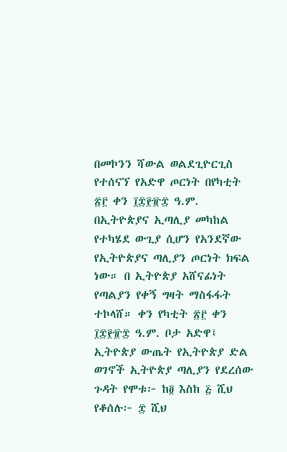በመኮንን ሻውል ወልደጊዮርጊስ የተሰናኘ የአድዋ ጦርነት በየካቲት ፳፫ ቀን ፲፰፻፹፰ ዓ.ም. በኢትዮጵያና ኢጣሊያ መካከል የተካሄደ ውጊያ ሲሆን የአንደኛው የኢትዮጵያና ጣሊያን ጦርነት ክፍል ነው። በ ኢትዮጵያ አሸናፊነት የጣልያን የቀኝ ግዛት ማስፋፋት ተኮላሸ። ቀን የካቲት ፳፫ ቀን ፲፰፻፹፰ ዓ.ም. ቦታ አድዋ፤ ኢትዮጵያ ውጤት የኢትዮጵያ ድል ወገኖች ኢትዮጵያ ጣሊያን የደረሰው ጉዳት የሞቱ፦ ከ፬ እስከ ፭ ሺህ የቆሰሉ፦ ፰ ሺህ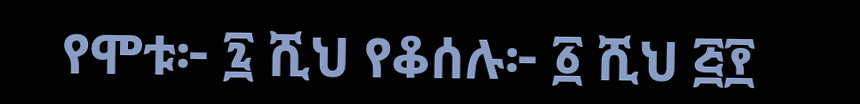የሞቱ፦ ፯ ሺህ የቆሰሉ፦ ፩ ሺህ ፭፻